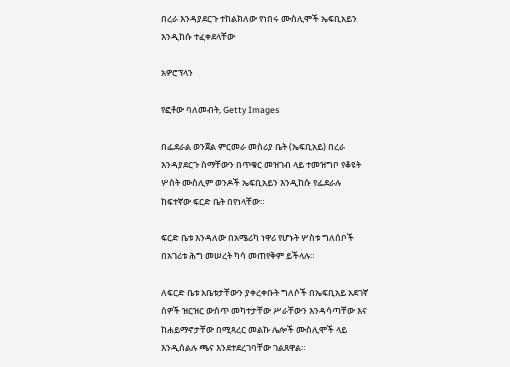በረራ እንዳያደርጉ ተከልክለው የነበሩ ሙስሊሞች ኤፍቢአይን እንዲከሱ ተፈቀደላቸው

አዎሮፕላን

የፎቶው ባለመብት, Getty Images

በፌደራል ወንጀል ምርመራ መስሪያ ቤት (ኤፍቢአይ) በረራ እንዳያደርጉ ስማቸውን በጥቁር መዝገብ ላይ ተመዝግቦ የቆዩት ሦስት ሙስሊም ወንዶች ኤፍቢአይን እንዲከሱ የፌደራሉ ከፍተኛው ፍርድ ቤት በየነላቸው።

ፍርድ ቤቱ እንዳለው በአሜሪካ ነዋሪ የሆኑት ሦስቱ ግለሰቦች በአገሪቱ ሕግ መሠረት ካሳ መጠየቅም ይችላሉ።

ለፍርድ ቤቱ አቤቱታቸውን ያቀረቀቡት ግለሶች በኤፍቢአይ አደገኛ ሰዎች ዝርዝር ውስጥ መካተታቸው ሥራቸውን እንዳሳጣቸው እና ከሐይማኖታቸው በሚጻረር መልኩ ሌሎች ሙስሊሞች ላይ እንዲሰልሉ ጫና እንደተደረገባቸው ገልጸዋል።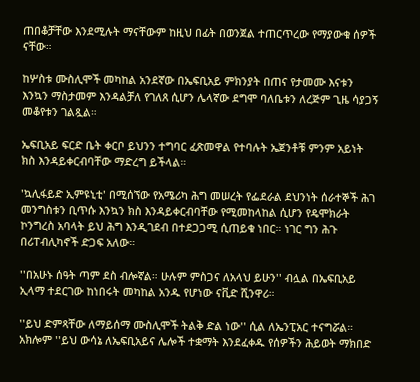ጠበቆቻቸው እንደሚሉት ማናቸውም ከዚህ በፊት በወንጀል ተጠርጥረው የማያውቁ ሰዎች ናቸው።

ከሦስቱ ሙስሊሞች መካከል አንደኛው በኤፍቢአይ ምክንያት በጠና የታመሙ እናቱን እንኳን ማስታመም እንዳልቻለ የገለጸ ሲሆን ሌላኛው ደግሞ ባለቤቱን ለረጅም ጊዜ ሳያጋኝ መቆየቱን ገልጿል።

ኤፍቢአይ ፍርድ ቤት ቀርቦ ይህንን ተግባር ፈጽመዋል የተባሉት ኤጀንቶቹ ምንም አይነት ክስ እንዳይቀርብባቸው ማድረግ ይችላል።

'ኳሊፋይድ ኢምዩኒቲ' በሚሰኘው የአሜሪካ ሕግ መሠረት የፌደራል ደህንነት ሰራተኞች ሕገ መንግስቱን ቢጥሱ እንኳን ክስ እንዳይቀርብባቸው የሚመከላከል ሲሆን የዴሞክራት ኮንግረስ አባላት ይህ ሕግ እንዲገደብ በተደጋጋሚ ሲጠይቁ ነበር። ነገር ግን ሕጉ በሪፐብሊካኖች ድጋፍ አለው።

''በአሁኑ ሰዓት ጣም ደስ ብሎኛል። ሁሉም ምስጋና ለአላህ ይሁን'' ብሏል በኤፍቢአይ ኢላማ ተደርገው ከነበሩት መካከል አንዱ የሆነው ናቪድ ሺንዋሪ።

''ይህ ድምጻቸው ለማይሰማ ሙስሊሞች ትልቅ ድል ነው'' ሲል ለኤንፒአር ተናግሯል። አክሎም ''ይህ ውሳኔ ለኤፍቢአይና ሌሎች ተቋማት እንደፈቀዱ የሰዎችን ሕይወት ማክበድ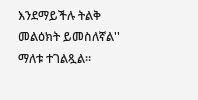እንደማይችሉ ትልቅ መልዕክት ይመስለኛል'' ማለቱ ተገልጿል።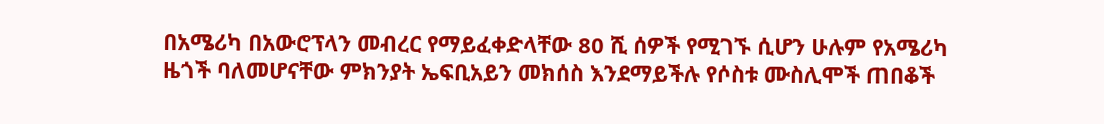በአሜሪካ በአውሮፕላን መብረር የማይፈቀድላቸው 80 ሺ ሰዎች የሚገኙ ሲሆን ሁሉም የአሜሪካ ዜጎች ባለመሆናቸው ምክንያት ኤፍቢአይን መክሰስ እንደማይችሉ የሶስቱ ሙስሊሞች ጠበቆች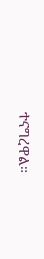ተናግረዋል።